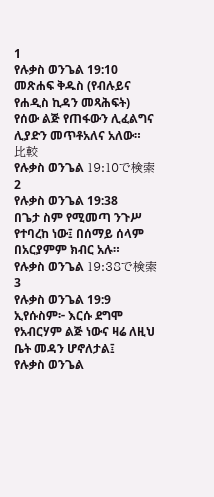1
የሉቃስ ወንጌል 19:10
መጽሐፍ ቅዱስ (የብሉይና የሐዲስ ኪዳን መጻሕፍት)
የሰው ልጅ የጠፋውን ሊፈልግና ሊያድን መጥቶአለና አለው።
比較
የሉቃስ ወንጌል 19:10で検索
2
የሉቃስ ወንጌል 19:38
በጌታ ስም የሚመጣ ንጉሥ የተባረከ ነው፤ በሰማይ ሰላም በአርያምም ክብር አሉ።
የሉቃስ ወንጌል 19:38で検索
3
የሉቃስ ወንጌል 19:9
ኢየሱስም፦ እርሱ ደግሞ የአብርሃም ልጅ ነውና ዛሬ ለዚህ ቤት መዳን ሆኖለታል፤
የሉቃስ ወንጌል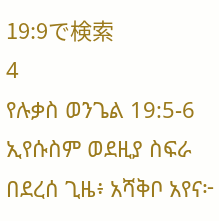19:9で検索
4
የሉቃስ ወንጌል 19:5-6
ኢየሱስም ወደዚያ ስፍራ በደረሰ ጊዜ፥ አሻቅቦ አየና፦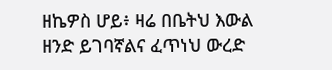ዘኬዎስ ሆይ፥ ዛሬ በቤትህ እውል ዘንድ ይገባኛልና ፈጥነህ ውረድ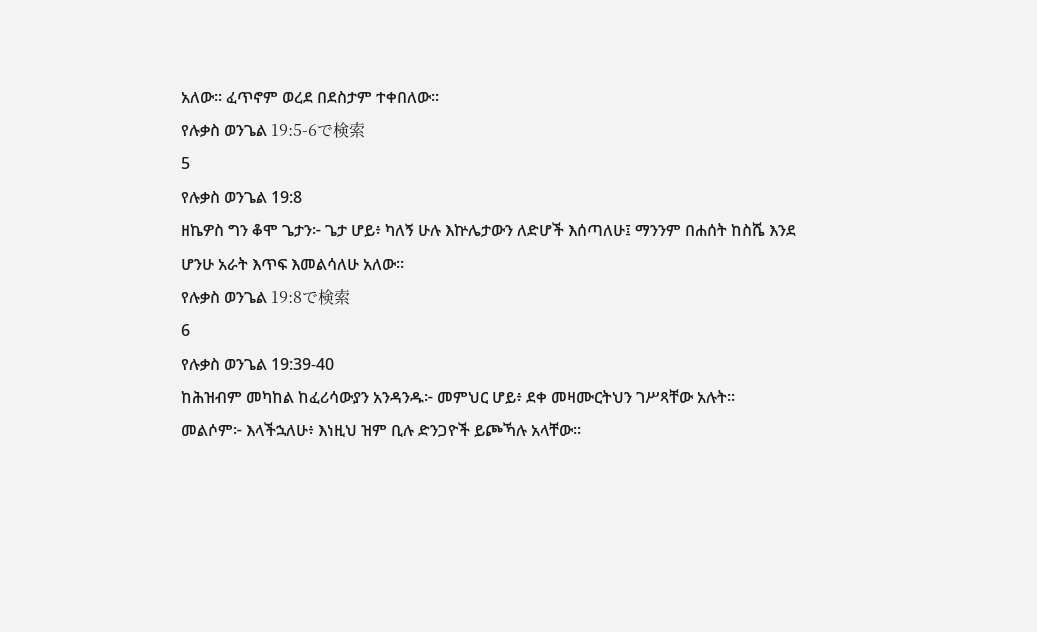አለው። ፈጥኖም ወረደ በደስታም ተቀበለው።
የሉቃስ ወንጌል 19:5-6で検索
5
የሉቃስ ወንጌል 19:8
ዘኬዎስ ግን ቆሞ ጌታን፦ ጌታ ሆይ፥ ካለኝ ሁሉ እኵሌታውን ለድሆች እሰጣለሁ፤ ማንንም በሐሰት ከስሼ እንደ ሆንሁ አራት እጥፍ እመልሳለሁ አለው።
የሉቃስ ወንጌል 19:8で検索
6
የሉቃስ ወንጌል 19:39-40
ከሕዝብም መካከል ከፈሪሳውያን አንዳንዱ፦ መምህር ሆይ፥ ደቀ መዛሙርትህን ገሥጻቸው አሉት። መልሶም፦ እላችኋለሁ፥ እነዚህ ዝም ቢሉ ድንጋዮች ይጮኻሉ አላቸው።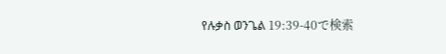የሉቃስ ወንጌል 19:39-40で検索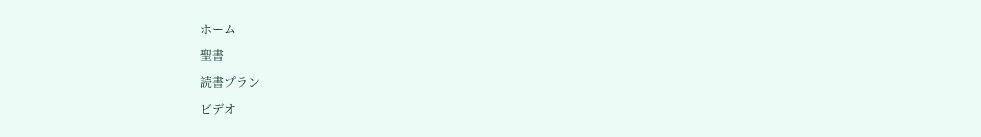ホーム
聖書
読書プラン
ビデオ